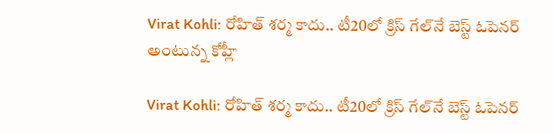Virat Kohli: రోహిత్ శర్మ కాదు.. టీ20లో క్రిస్ గేల్‌నే బెస్ట్ ఓపెనర్ అంటున్న కోహ్లీ

Virat Kohli: రోహిత్ శర్మ కాదు.. టీ20లో క్రిస్ గేల్‌నే బెస్ట్ ఓపెనర్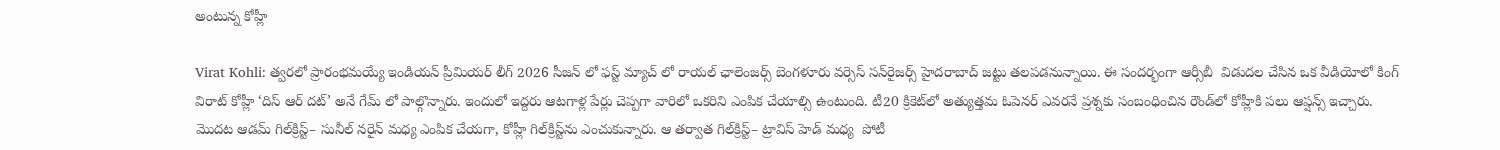అంటున్న కోహ్లీ

Virat Kohli: త్వరలో ప్రారంభమయ్యే ఇండియన్ ప్రీమియర్ లీగ్ 2026 సీజన్ లో ఫస్ట్ మ్యాచ్ లో రాయల్ ఛాలెంజర్స్ బెంగళూరు వర్సెస్ సన్‌రైజర్స్ హైదరాబాద్ జట్టు తలపడనున్నాయి. ఈ సందర్భంగా ఆర్సీబీ  విడుదల చేసిన ఒక వీడియోలో కింగ్ విరాట్ కోహ్లీ ‘దిస్ ఆర్ దట్’ అనే గేమ్ లో పాల్గొన్నారు. ఇందులో ఇద్దరు ఆటగాళ్ల పేర్లు చెప్పగా వారిలో ఒకరిని ఎంపిక చేయాల్సి ఉంటుంది. టీ20 క్రికెట్‌లో అత్యుత్తమ ఓపెనర్ ఎవరనే ప్రశ్నకు సంబంధించిన రౌండ్‌లో కోహ్లీకి పలు ఆప్షన్స్ ఇచ్చారు. మొదట ఆడమ్ గిల్‌క్రిస్ట్– సునీల్ నరైన్ మధ్య ఎంపిక చేయగా, కోహ్లీ గిల్‌క్రిస్ట్‌ను ఎంచుకున్నారు. ఆ తర్వాత గిల్‌క్రిస్ట్– ట్రావిస్ హెడ్ మధ్య  పోటీ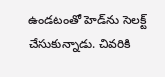ఉండటంతో హెడ్‌ను సెలక్ట్ చేసుకున్నాడు. చివరికి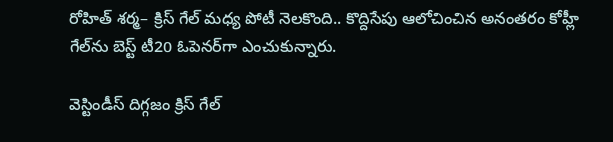రోహిత్ శర్మ– క్రిస్ గేల్ మధ్య పోటీ నెలకొంది.. కొద్దిసేపు ఆలోచించిన అనంతరం కోహ్లీ గేల్‌ను బెస్ట్ టీ20 ఓపెనర్‌గా ఎంచుకున్నారు.

వెస్టిండీస్ దిగ్గజం క్రిస్ గేల్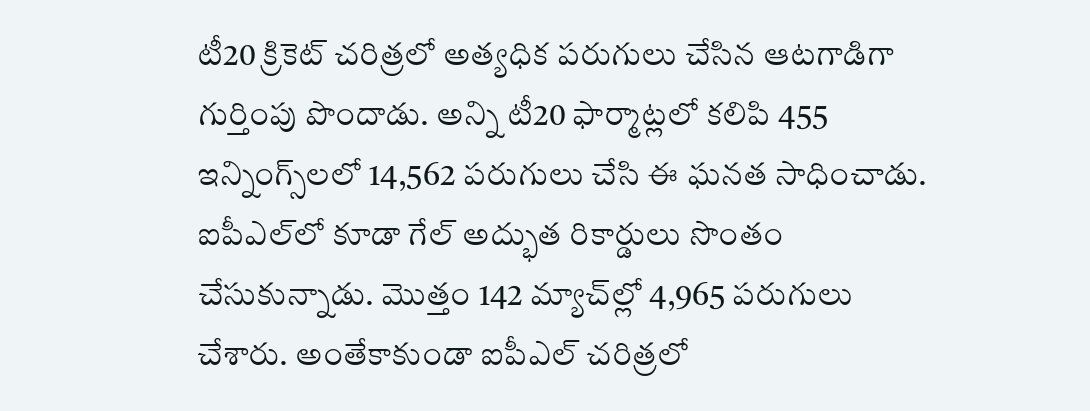టీ20 క్రికెట్ చరిత్రలో అత్యధిక పరుగులు చేసిన ఆటగాడిగా గుర్తింపు పొందాడు. అన్ని టీ20 ఫార్మాట్లలో కలిపి 455 ఇన్నింగ్స్‌లలో 14,562 పరుగులు చేసి ఈ ఘనత సాధించాడు. ఐపీఎల్‌లో కూడా గేల్ అద్భుత రికార్డులు సొంతం చేసుకున్నాడు. మొత్తం 142 మ్యాచ్‌ల్లో 4,965 పరుగులు చేశారు. అంతేకాకుండా ఐపీఎల్ చరిత్రలో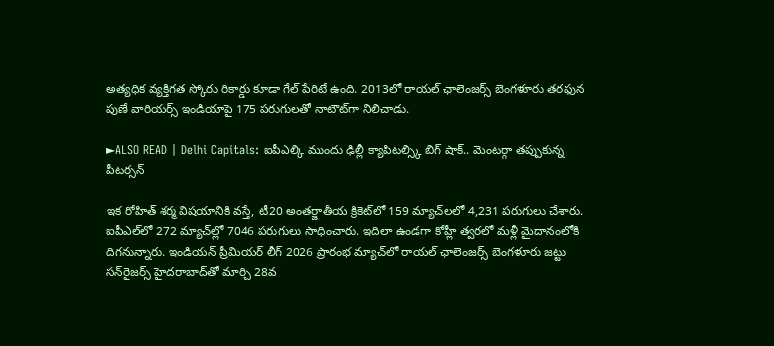అత్యధిక వ్యక్తిగత స్కోరు రికార్డు కూడా గేల్ పేరిటే ఉంది. 2013లో రాయల్ ఛాలెంజర్స్ బెంగళూరు తరఫున పుణే వారియర్స్ ఇండియాపై 175 పరుగులతో నాటౌట్‌గా నిలిచాడు.

►ALSO READ | Delhi Capitals: ఐపీఎల్కి ముందు ఢిల్లీ క్యాపిటల్స్కి బిగ్ షాక్.. మెంటర్గా తప్పుకున్న పీటర్సన్

ఇక రోహిత్ శర్మ విషయానికి వస్తే, టీ20 అంతర్జాతీయ క్రికెట్‌లో 159 మ్యాచ్‌లలో 4,231 పరుగులు చేశారు. ఐపీఎల్‌లో 272 మ్యాచ్‌ల్లో 7046 పరుగులు సాధించారు. ఇదిలా ఉండగా కోహ్లీ త్వరలో మళ్లీ మైదానంలోకి దిగనున్నారు. ఇండియన్ ప్రీమియర్ లీగ్ 2026 ప్రారంభ మ్యాచ్‌లో రాయల్ ఛాలెంజర్స్ బెంగళూరు జట్టు సన్‌రైజర్స్ హైదరాబాద్‌తో మార్చి 28వ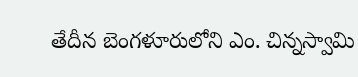తేదీన బెంగళూరులోని ఎం. చిన్నస్వామి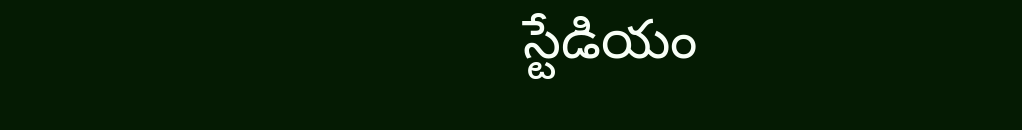స్టేడియం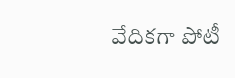వేదికగా పోటీ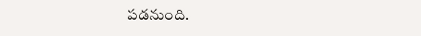పడనుంది.